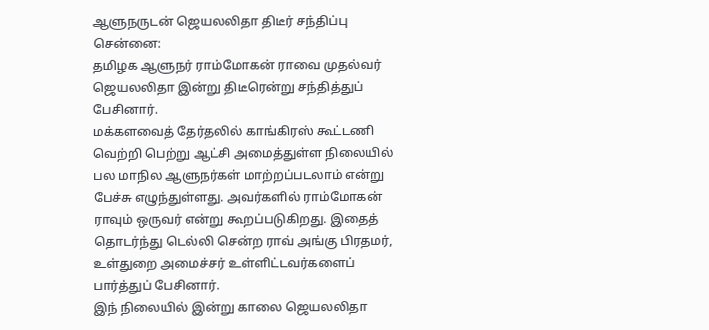ஆளுநருடன் ஜெயலலிதா திடீர் சந்திப்பு
சென்னை:
தமிழக ஆளுநர் ராம்மோகன் ராவை முதல்வர் ஜெயலலிதா இன்று திடீரென்று சந்தித்துப் பேசினார்.
மக்களவைத் தேர்தலில் காங்கிரஸ் கூட்டணி வெற்றி பெற்று ஆட்சி அமைத்துள்ள நிலையில் பல மாநில ஆளுநர்கள் மாற்றப்படலாம் என்று பேச்சு எழுந்துள்ளது. அவர்களில் ராம்மோகன் ராவும் ஒருவர் என்று கூறப்படுகிறது. இதைத் தொடர்ந்து டெல்லி சென்ற ராவ் அங்கு பிரதமர், உள்துறை அமைச்சர் உள்ளிட்டவர்களைப் பார்த்துப் பேசினார்.
இந் நிலையில் இன்று காலை ஜெயலலிதா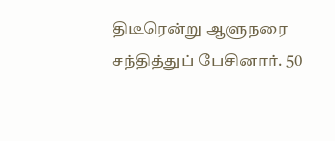திடீரென்று ஆளுநரை சந்தித்துப் பேசினார். 50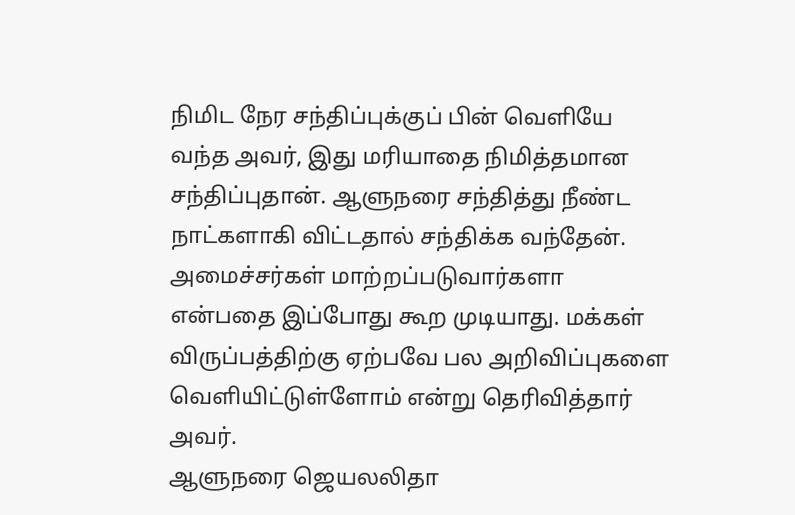நிமிட நேர சந்திப்புக்குப் பின் வெளியே வந்த அவர், இது மரியாதை நிமித்தமான சந்திப்புதான். ஆளுநரை சந்தித்து நீண்ட நாட்களாகி விட்டதால் சந்திக்க வந்தேன்.
அமைச்சர்கள் மாற்றப்படுவார்களா என்பதை இப்போது கூற முடியாது. மக்கள் விருப்பத்திற்கு ஏற்பவே பல அறிவிப்புகளை வெளியிட்டுள்ளோம் என்று தெரிவித்தார் அவர்.
ஆளுநரை ஜெயலலிதா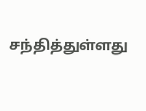சந்தித்துள்ளது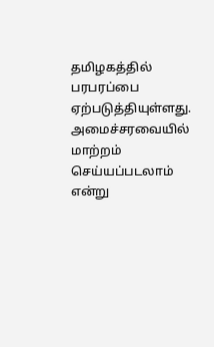தமிழகத்தில் பரபரப்பை ஏற்படுத்தியுள்ளது. அமைச்சரவையில் மாற்றம் செய்யப்படலாம் என்று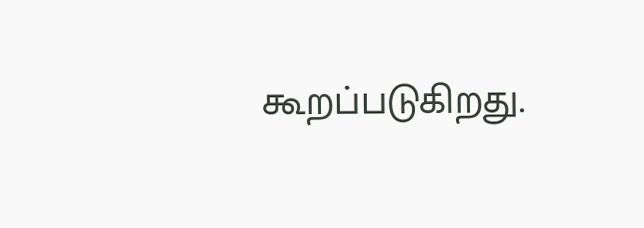கூறப்படுகிறது.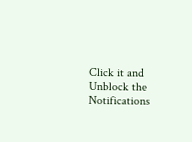Click it and Unblock the Notifications